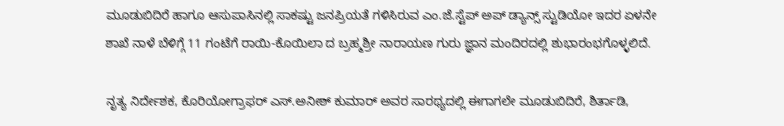ಮೂಡುಬಿದಿರೆ ಹಾಗೂ ಆಸುಪಾಸಿನಲ್ಲಿ ಸಾಕಷ್ಟು ಜನಪ್ರಿಯತೆ ಗಳಿಸಿರುವ ಎಂ.ಜೆ.ಸ್ಟೆಪ್ ಅಪ್ ಡ್ಯಾನ್ಸ್ ಸ್ಟುಡಿಯೋ ಇದರ ಏಳನೇ ಶಾಖೆ ನಾಳೆ ಬೆಳಿಗ್ಗೆ 11 ಗಂಟೆಗೆ ರಾಯಿ-ಕೊಯಿಲಾ ದ ಬ್ರಹ್ಮಶ್ರೀ ನಾರಾಯಣ ಗುರು ಜ್ಞಾನ ಮಂದಿರದಲ್ಲಿ ಶುಭಾರಂಭಗೊಳ್ಳಲಿದೆ.

ನೃತ್ಯ ನಿರ್ದೇಶಕ, ಕೊರಿಯೋಗ್ರಾಫರ್ ಎಸ್.ಅನೀಶ್ ಕುಮಾರ್ ಅವರ ಸಾರಥ್ಯದಲ್ಲಿ ಈಗಾಗಲೇ ಮೂಡುಬಿದಿರೆ, ಶಿರ್ತಾಡಿ,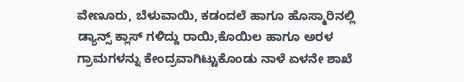ವೇಣೂರು, ಬೆಳುವಾಯಿ, ಕಡಂದಲೆ ಹಾಗೂ ಹೊಸ್ಮಾರಿನಲ್ಲಿ ಡ್ಯಾನ್ಸ್ ಕ್ಲಾಸ್ ಗಳಿದ್ದು ರಾಯಿ,ಕೊಯಿಲ ಹಾಗೂ ಅರಳ ಗ್ರಾಮಗಳನ್ನು ಕೇಂದ್ರವಾಗಿಟ್ಟುಕೊಂಡು ನಾಳೆ ಏಳನೇ ಶಾಖೆ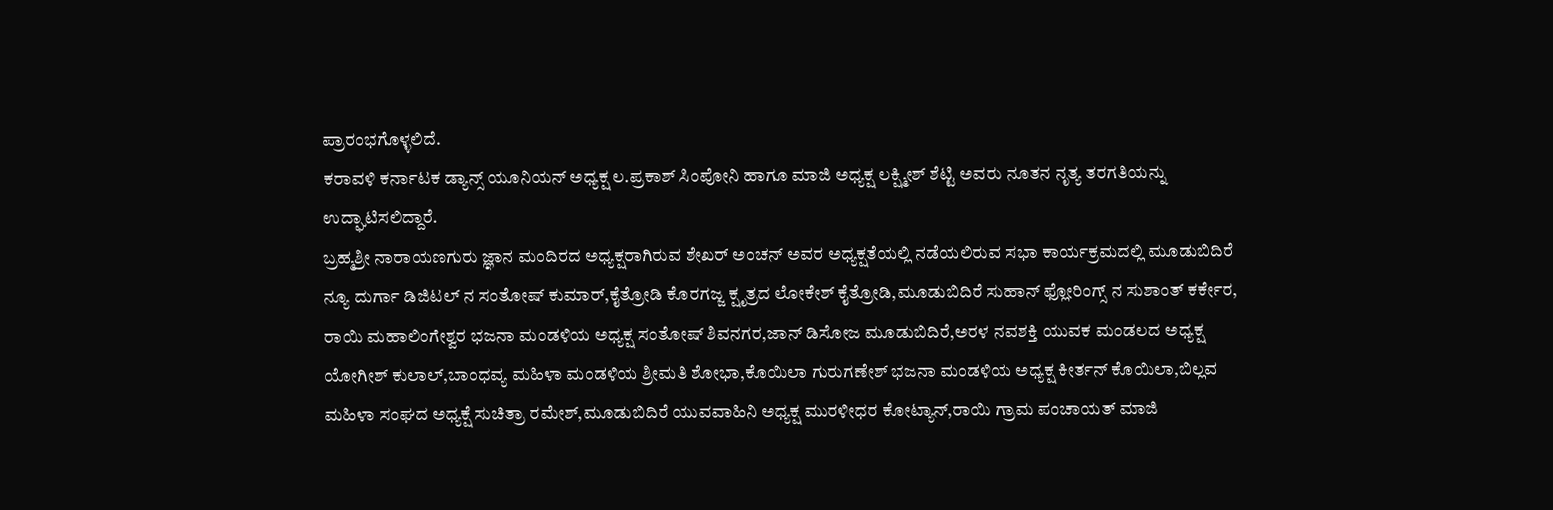ಪ್ರಾರಂಭಗೊಳ್ಳಲಿದೆ.
ಕರಾವಳಿ ಕರ್ನಾಟಕ ಡ್ಯಾನ್ಸ್ ಯೂನಿಯನ್ ಅಧ್ಯಕ್ಷ ಲ.ಪ್ರಕಾಶ್ ಸಿಂಪೋನಿ ಹಾಗೂ ಮಾಜಿ ಅಧ್ಯಕ್ಷ ಲಕ್ಷ್ಮೀಶ್ ಶೆಟ್ಟಿ ಅವರು ನೂತನ ನೃತ್ಯ ತರಗತಿಯನ್ನು ಉದ್ಘಾಟಿಸಲಿದ್ದಾರೆ.
ಬ್ರಹ್ಮಶ್ರೀ ನಾರಾಯಣಗುರು ಜ್ಞಾನ ಮಂದಿರದ ಅಧ್ಯಕ್ಷರಾಗಿರುವ ಶೇಖರ್ ಅಂಚನ್ ಅವರ ಅಧ್ಯಕ್ಷತೆಯಲ್ಲಿ ನಡೆಯಲಿರುವ ಸಭಾ ಕಾರ್ಯಕ್ರಮದಲ್ಲಿ ಮೂಡುಬಿದಿರೆ ನ್ಯೂ ದುರ್ಗಾ ಡಿಜಿಟಲ್ ನ ಸಂತೋಷ್ ಕುಮಾರ್,ಕೈತ್ರೋಡಿ ಕೊರಗಜ್ಜ ಕ್ಷೃತ್ರದ ಲೋಕೇಶ್ ಕೈತ್ರೋಡಿ,ಮೂಡುಬಿದಿರೆ ಸುಹಾನ್ ಫ್ಲೋರಿಂಗ್ಸ್ ನ ಸುಶಾಂತ್ ಕರ್ಕೇರ, ರಾಯಿ ಮಹಾಲಿಂಗೇಶ್ವರ ಭಜನಾ ಮಂಡಳಿಯ ಅಧ್ಯಕ್ಷ ಸಂತೋಷ್ ಶಿವನಗರ,ಜಾನ್ ಡಿಸೋಜ ಮೂಡುಬಿದಿರೆ,ಅರಳ ನವಶಕ್ತಿ ಯುವಕ ಮಂಡಲದ ಅಧ್ಯಕ್ಷ ಯೋಗೀಶ್ ಕುಲಾಲ್,ಬಾಂಧವ್ಯ ಮಹಿಳಾ ಮಂಡಳಿಯ ಶ್ರೀಮತಿ ಶೋಭಾ,ಕೊಯಿಲಾ ಗುರುಗಣೇಶ್ ಭಜನಾ ಮಂಡಳಿಯ ಅಧ್ಯಕ್ಷ ಕೀರ್ತನ್ ಕೊಯಿಲಾ,ಬಿಲ್ಲವ ಮಹಿಳಾ ಸಂಘದ ಅಧ್ಯಕ್ಷೆ ಸುಚಿತ್ರಾ ರಮೇಶ್,ಮೂಡುಬಿದಿರೆ ಯುವವಾಹಿನಿ ಅಧ್ಯಕ್ಷ ಮುರಳೀಧರ ಕೋಟ್ಯಾನ್,ರಾಯಿ ಗ್ರಾಮ ಪಂಚಾಯತ್ ಮಾಜಿ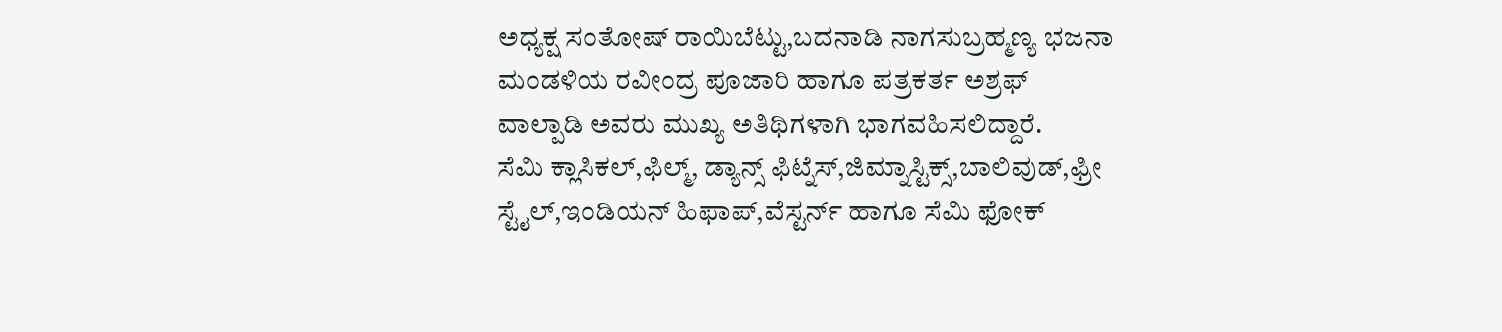ಅಧ್ಯಕ್ಷ ಸಂತೋಷ್ ರಾಯಿಬೆಟ್ಟು,ಬದನಾಡಿ ನಾಗಸುಬ್ರಹ್ಮಣ್ಯ ಭಜನಾ ಮಂಡಳಿಯ ರವೀಂದ್ರ ಪೂಜಾರಿ ಹಾಗೂ ಪತ್ರಕರ್ತ ಅಶ್ರಫ್ ವಾಲ್ಪಾಡಿ ಅವರು ಮುಖ್ಯ ಅತಿಥಿಗಳಾಗಿ ಭಾಗವಹಿಸಲಿದ್ದಾರೆ.
ಸೆಮಿ ಕ್ಲಾಸಿಕಲ್,ಫಿಲ್ಮ್, ಡ್ಯಾನ್ಸ್ ಫಿಟ್ನೆಸ್,ಜಿಮ್ನಾಸ್ಟಿಕ್ಸ್,ಬಾಲಿವುಡ್,ಫ್ರೀ ಸ್ಟೈಲ್,ಇಂಡಿಯನ್ ಹಿಫಾಪ್,ವೆಸ್ಟರ್ನ್ ಹಾಗೂ ಸೆಮಿ ಫೋಕ್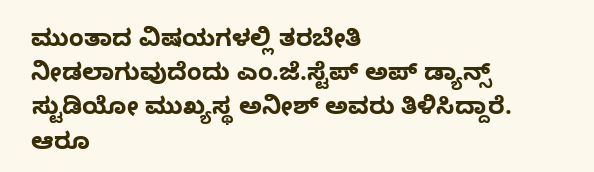ಮುಂತಾದ ವಿಷಯಗಳಲ್ಲಿ ತರಬೇತಿ ನೀಡಲಾಗುವುದೆಂದು ಎಂ.ಜೆ.ಸ್ಟೆಪ್ ಅಪ್ ಡ್ಯಾನ್ಸ್ ಸ್ಟುಡಿಯೋ ಮುಖ್ಯಸ್ಥ ಅನೀಶ್ ಅವರು ತಿಳಿಸಿದ್ದಾರೆ.
ಆರೂ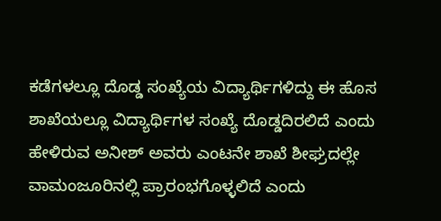ಕಡೆಗಳಲ್ಲೂ ದೊಡ್ಡ ಸಂಖ್ಯೆಯ ವಿದ್ಯಾರ್ಥಿಗಳಿದ್ದು ಈ ಹೊಸ ಶಾಖೆಯಲ್ಲೂ ವಿದ್ಯಾರ್ಥಿಗಳ ಸಂಖ್ಯೆ ದೊಡ್ಡದಿರಲಿದೆ ಎಂದು ಹೇಳಿರುವ ಅನೀಶ್ ಅವರು ಎಂಟನೇ ಶಾಖೆ ಶೀಘ್ರದಲ್ಲೇ ವಾಮಂಜೂರಿನಲ್ಲಿ ಪ್ರಾರಂಭಗೊಳ್ಳಲಿದೆ ಎಂದು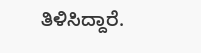ತಿಳಿಸಿದ್ದಾರೆ.